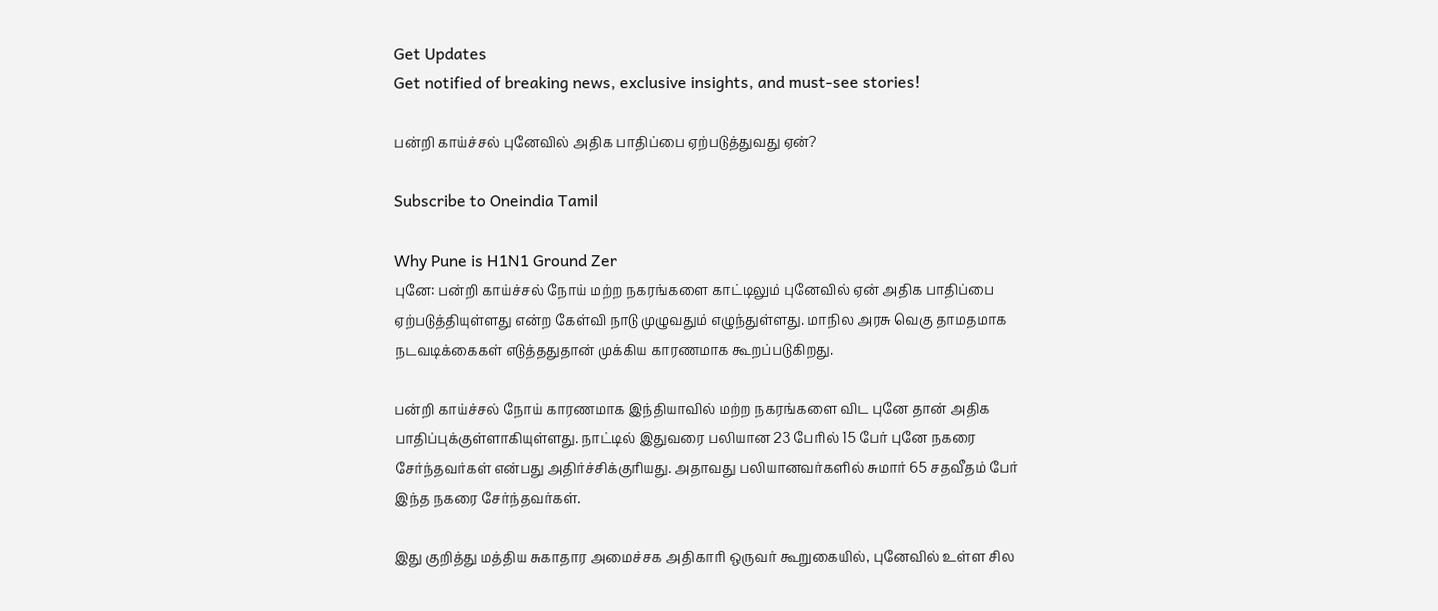Get Updates
Get notified of breaking news, exclusive insights, and must-see stories!

பன்றி காய்ச்சல் புனேவில் அதிக பாதிப்பை ஏற்படுத்துவது ஏன்?

Subscribe to Oneindia Tamil

Why Pune is H1N1 Ground Zer
புனே: பன்றி காய்ச்சல் நோய் மற்ற நகரங்களை காட்டிலும் புனேவில் ஏன் அதிக பாதிப்பை ஏற்படுத்தியுள்ளது என்ற கேள்வி நாடு முழுவதும் எழுந்துள்ளது. மாநில அரசு வெகு தாமதமாக நடவடிக்கைகள் எடுத்ததுதான் முக்கிய காரணமாக கூறப்படுகிறது.

பன்றி காய்ச்சல் நோய் காரணமாக இந்தியாவில் மற்ற நகரங்களை விட புனே தான் அதிக பாதிப்புக்குள்ளாகியுள்ளது. நாட்டில் இதுவரை பலியான 23 பேரில் 15 பேர் புனே நகரை சேர்ந்தவர்கள் என்பது அதிர்ச்சிக்குரியது. அதாவது பலியானவர்களில் சுமார் 65 சதவீதம் பேர் இந்த நகரை சேர்ந்தவர்கள்.

இது குறித்து மத்திய சுகாதார அமைச்சக அதிகாரி ஒருவர் கூறுகையில், புனேவில் உள்ள சில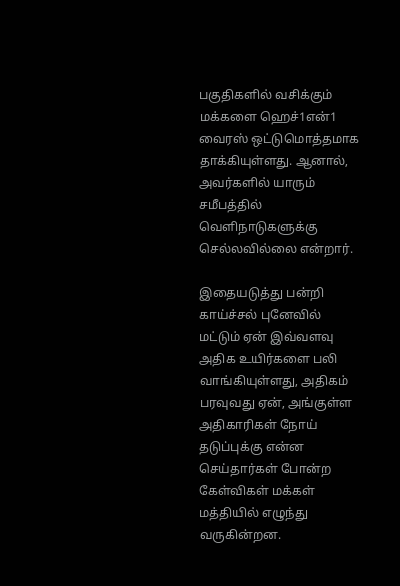பகுதிகளில் வசிக்கும் மக்களை ஹெச்1என்1 வைரஸ் ஒட்டுமொத்தமாக தாக்கியுள்ளது. ஆனால், அவர்களில் யாரும் சமீபத்தில் வெளிநாடுகளுக்கு செல்லவில்லை என்றார்.

இதையடுத்து பன்றி காய்ச்சல் புனேவில் மட்டும் ஏன் இவ்வளவு அதிக உயிர்களை பலி வாங்கியுள்ளது, அதிகம் பரவுவது ஏன், அங்குள்ள அதிகாரிகள் நோய் தடுப்புக்கு என்ன செய்தார்கள் போன்ற கேள்விகள் மக்கள் மத்தியில் எழுந்து வருகின்றன.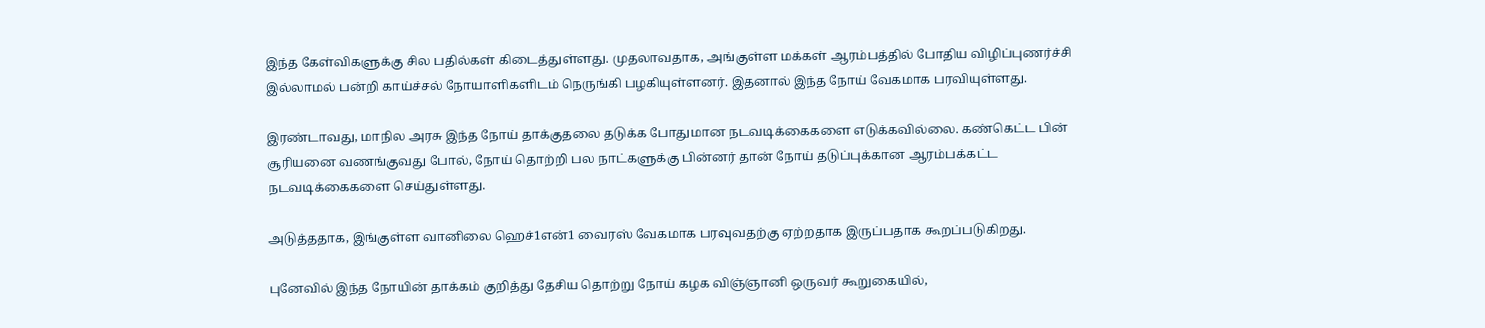இந்த கேள்விகளுக்கு சில பதில்கள் கிடைத்துள்ளது. முதலாவதாக, அங்குள்ள மக்கள் ஆரம்பத்தில் போதிய விழிப்புணர்ச்சி இல்லாமல் பன்றி காய்ச்சல் நோயாளிகளிடம் நெருங்கி பழகியுள்ளனர். இதனால் இந்த நோய் வேகமாக பரவியுள்ளது.

இரண்டாவது, மாநில அரசு இந்த நோய் தாக்குதலை தடுக்க போதுமான நடவடிக்கைகளை எடுக்கவில்லை. கண்கெட்ட பின் சூரியனை வணங்குவது போல், நோய் தொற்றி பல நாட்களுக்கு பின்னர் தான் நோய் தடுப்புக்கான ஆரம்பக்கட்ட நடவடிக்கைகளை செய்துள்ளது.

அடுத்ததாக, இங்குள்ள வானிலை ஹெச்1என்1 வைரஸ் வேகமாக பரவுவதற்கு ஏற்றதாக இருப்பதாக கூறப்படுகிறது.

புனேவில் இந்த நோயின் தாக்கம் குறித்து தேசிய தொற்று நோய் கழக விஞ்ஞானி ஒருவர் கூறுகையில்,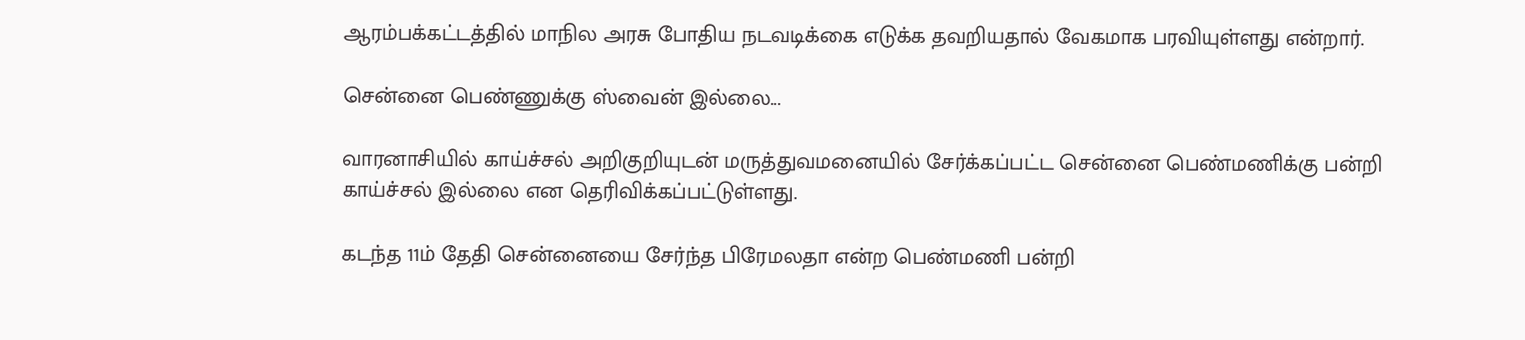ஆரம்பக்கட்டத்தில் மாநில அரசு போதிய நடவடிக்கை எடுக்க தவறியதால் வேகமாக பரவியுள்ளது என்றார்.

சென்னை பெண்ணுக்கு ஸ்வைன் இல்லை...

வாரனாசியில் காய்ச்சல் அறிகுறியுடன் மருத்துவமனையில் சேர்க்கப்பட்ட சென்னை பெண்மணிக்கு பன்றி காய்ச்சல் இல்லை என தெரிவிக்கப்பட்டுள்ளது.

கடந்த 11ம் தேதி சென்னையை சேர்ந்த பிரேமலதா என்ற பெண்மணி பன்றி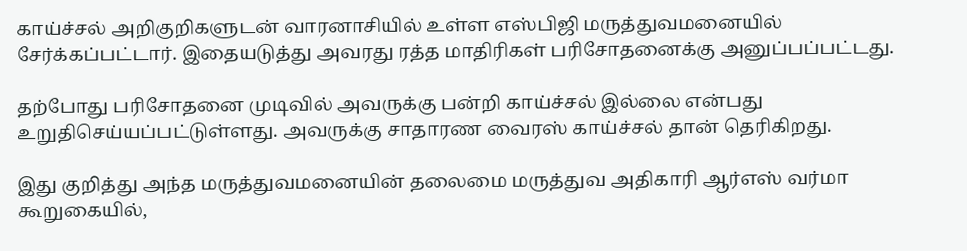காய்ச்சல் அறிகுறிகளுடன் வாரனாசியில் உள்ள எஸ்பிஜி மருத்துவமனையில் சேர்க்கப்பட்டார். இதையடுத்து அவரது ரத்த மாதிரிகள் பரிசோதனைக்கு அனுப்பப்பட்டது.

தற்போது பரிசோதனை முடிவில் அவருக்கு பன்றி காய்ச்சல் இல்லை என்பது உறுதிசெய்யப்பட்டுள்ளது. அவருக்கு சாதாரண வைரஸ் காய்ச்சல் தான் தெரிகிறது.

இது குறித்து அந்த மருத்துவமனையின் தலைமை மருத்துவ அதிகாரி ஆர்எஸ் வர்மா கூறுகையில்,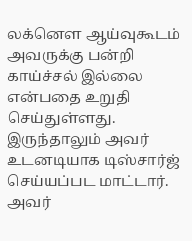லக்னெள ஆய்வுகூடம் அவருக்கு பன்றி காய்ச்சல் இல்லை என்பதை உறுதி செய்துள்ளது. இருந்தாலும் அவர் உடனடியாக டிஸ்சார்ஜ் செய்யப்பட மாட்டார். அவர்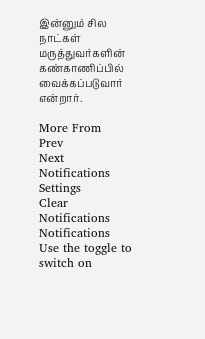இன்னும் சில நாட்கள் மருத்துவர்களின் கண்காணிப்பில் வைக்கப்படுவார் என்றார்.

More From
Prev
Next
Notifications
Settings
Clear Notifications
Notifications
Use the toggle to switch on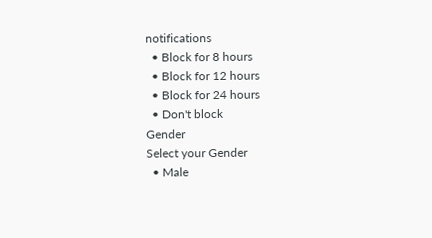notifications
  • Block for 8 hours
  • Block for 12 hours
  • Block for 24 hours
  • Don't block
Gender
Select your Gender
  • Male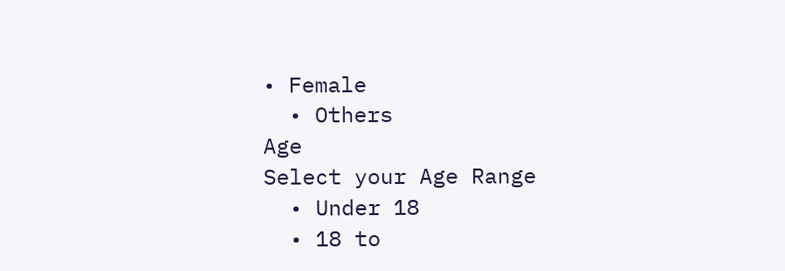• Female
  • Others
Age
Select your Age Range
  • Under 18
  • 18 to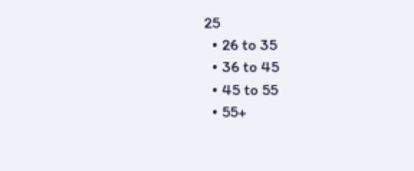25
  • 26 to 35
  • 36 to 45
  • 45 to 55
  • 55+